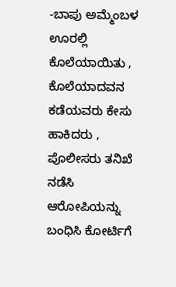-ಬಾಪು ಅಮ್ಮೆಂಬಳ
ಊರಲ್ಲಿ ಕೊಲೆಯಾಯಿತು , ಕೊಲೆಯಾದವನ ಕಡೆಯವರು ಕೇಸು ಹಾಕಿದರು , ಪೊಲೀಸರು ತನಿಖೆ ನಡೆಸಿ ಆರೋಪಿಯನ್ನು ಬಂಧಿಸಿ ಕೋರ್ಟಿಗೆ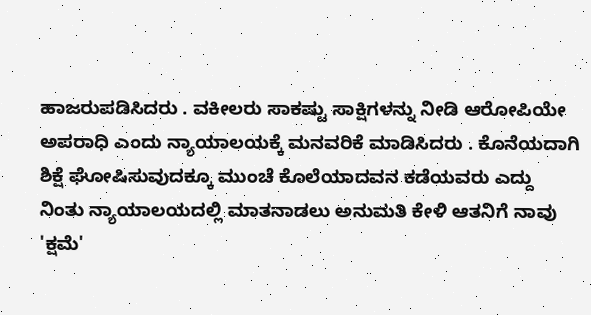ಹಾಜರುಪಡಿಸಿದರು . ವಕೀಲರು ಸಾಕಷ್ಟು ಸಾಕ್ಷಿಗಳನ್ನು ನೀಡಿ ಆರೋಪಿಯೇ ಅಪರಾಧಿ ಎಂದು ನ್ಯಾಯಾಲಯಕ್ಕೆ ಮನವರಿಕೆ ಮಾಡಿಸಿದರು . ಕೊನೆಯದಾಗಿ ಶಿಕ್ಷೆ ಘೋಷಿಸುವುದಕ್ಕೂ ಮುಂಚೆ ಕೊಲೆಯಾದವನ ಕಡೆಯವರು ಎದ್ದು ನಿಂತು ನ್ಯಾಯಾಲಯದಲ್ಲಿ ಮಾತನಾಡಲು ಅನುಮತಿ ಕೇಳಿ ಆತನಿಗೆ ನಾವು 'ಕ್ಷಮೆ'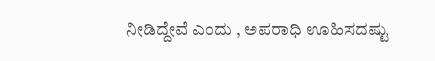ನೀಡಿದ್ದೇವೆ ಎಂದು , ಅಪರಾಧಿ ಊಹಿಸದಷ್ಟು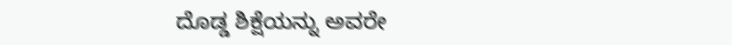ದೊಡ್ಡ ಶಿಕ್ಷೆಯನ್ನು ಅವರೇ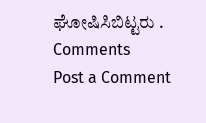ಘೋಷಿಸಿಬಿಟ್ಟರು .
Comments
Post a Comment